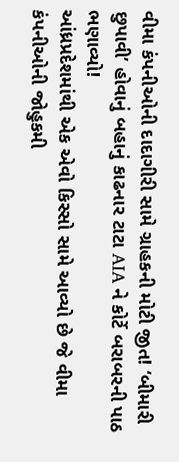વીમા કંપનીઓની દાદાગીરી સામે ગ્રાહકની મોટી જીત! ‘બીમારી છુપાવી’ હોવાનું બહાનું કાઢનાર ટાટા AIA ને કોર્ટે બરાબરની પાઠ ભણાવ્યો!
આંધ્રપ્રદેશમાંથી એક એવો કિસ્સો સામે આવ્યો છે જે વીમા કંપનીઓની જોહુકમી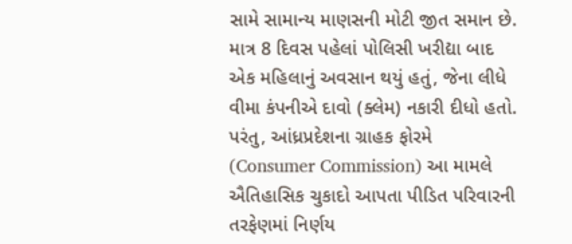સામે સામાન્ય માણસની મોટી જીત સમાન છે. માત્ર 8 દિવસ પહેલાં પોલિસી ખરીદ્યા બાદ એક મહિલાનું અવસાન થયું હતું, જેના લીધે વીમા કંપનીએ દાવો (ક્લેમ) નકારી દીધો હતો. પરંતુ, આંધ્રપ્રદેશના ગ્રાહક ફોરમે (Consumer Commission) આ મામલે ઐતિહાસિક ચુકાદો આપતા પીડિત પરિવારની તરફેણમાં નિર્ણય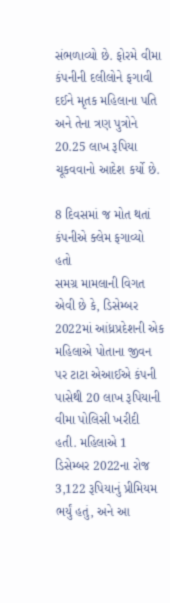સંભળાવ્યો છે. ફોરમે વીમા કંપનીની દલીલોને ફગાવી દઈને મૃતક મહિલાના પતિ અને તેના ત્રણ પુત્રોને 20.25 લાખ રૂપિયા ચૂકવવાનો આદેશ કર્યો છે.

8 દિવસમાં જ મોત થતાં કંપનીએ ક્લેમ ફગાવ્યો હતો
સમગ્ર મામલાની વિગત એવી છે કે, ડિસેમ્બર 2022માં આંધ્રપ્રદેશની એક મહિલાએ પોતાના જીવન પર ટાટા એઆઈએ કંપની પાસેથી 20 લાખ રૂપિયાની વીમા પોલિસી ખરીદી હતી. મહિલાએ 1 ડિસેમ્બર 2022ના રોજ 3,122 રૂપિયાનું પ્રીમિયમ ભર્યું હતું, અને આ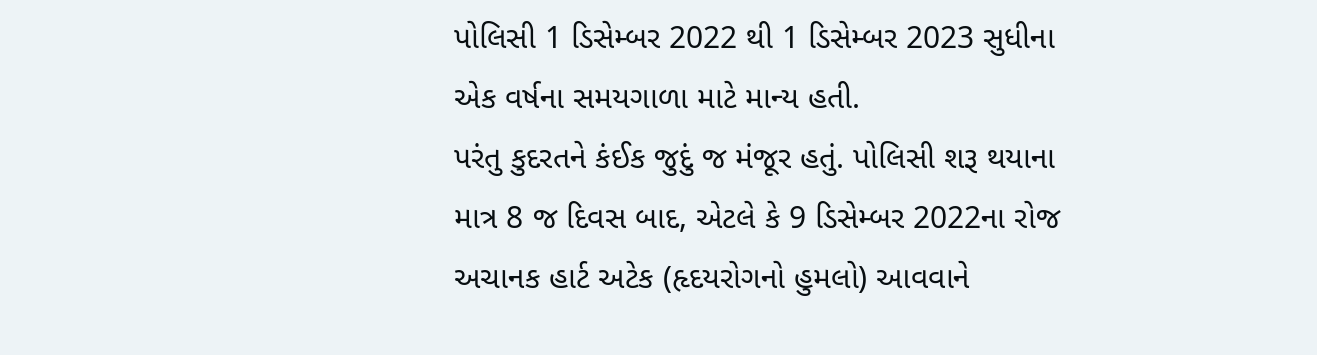પોલિસી 1 ડિસેમ્બર 2022 થી 1 ડિસેમ્બર 2023 સુધીના એક વર્ષના સમયગાળા માટે માન્ય હતી.
પરંતુ કુદરતને કંઈક જુદું જ મંજૂર હતું. પોલિસી શરૂ થયાના માત્ર 8 જ દિવસ બાદ, એટલે કે 9 ડિસેમ્બર 2022ના રોજ અચાનક હાર્ટ અટેક (હૃદયરોગનો હુમલો) આવવાને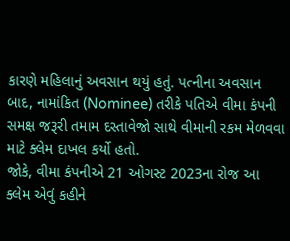કારણે મહિલાનું અવસાન થયું હતું. પત્નીના અવસાન બાદ, નામાંકિત (Nominee) તરીકે પતિએ વીમા કંપની સમક્ષ જરૂરી તમામ દસ્તાવેજો સાથે વીમાની રકમ મેળવવા માટે ક્લેમ દાખલ કર્યો હતો.
જોકે, વીમા કંપનીએ 21 ઓગસ્ટ 2023ના રોજ આ ક્લેમ એવું કહીને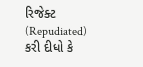રિજેક્ટ (Repudiated) કરી દીધો કે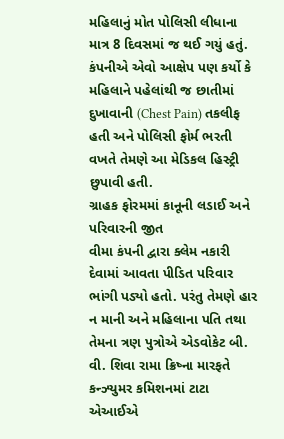મહિલાનું મોત પોલિસી લીધાના માત્ર 8 દિવસમાં જ થઈ ગયું હતું. કંપનીએ એવો આક્ષેપ પણ કર્યો કે મહિલાને પહેલાંથી જ છાતીમાં દુખાવાની (Chest Pain) તકલીફ હતી અને પોલિસી ફોર્મ ભરતી વખતે તેમણે આ મેડિકલ હિસ્ટ્રી છુપાવી હતી.
ગ્રાહક ફોરમમાં કાનૂની લડાઈ અને પરિવારની જીત
વીમા કંપની દ્વારા ક્લેમ નકારી દેવામાં આવતા પીડિત પરિવાર ભાંગી પડ્યો હતો. પરંતુ તેમણે હાર ન માની અને મહિલાના પતિ તથા તેમના ત્રણ પુત્રોએ એડવોકેટ બી. વી. શિવા રામા ક્રિષ્ના મારફતે કન્ઝ્યુમર કમિશનમાં ટાટા એઆઈએ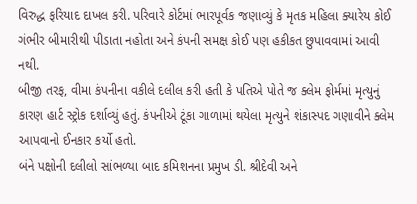વિરુદ્ધ ફરિયાદ દાખલ કરી. પરિવારે કોર્ટમાં ભારપૂર્વક જણાવ્યું કે મૃતક મહિલા ક્યારેય કોઈ ગંભીર બીમારીથી પીડાતા નહોતા અને કંપની સમક્ષ કોઈ પણ હકીકત છુપાવવામાં આવી નથી.
બીજી તરફ, વીમા કંપનીના વકીલે દલીલ કરી હતી કે પતિએ પોતે જ ક્લેમ ફોર્મમાં મૃત્યુનું કારણ હાર્ટ સ્ટ્રોક દર્શાવ્યું હતું. કંપનીએ ટૂંકા ગાળામાં થયેલા મૃત્યુને શંકાસ્પદ ગણાવીને ક્લેમ આપવાનો ઈનકાર કર્યો હતો.
બંને પક્ષોની દલીલો સાંભળ્યા બાદ કમિશનના પ્રમુખ ડી. શ્રીદેવી અને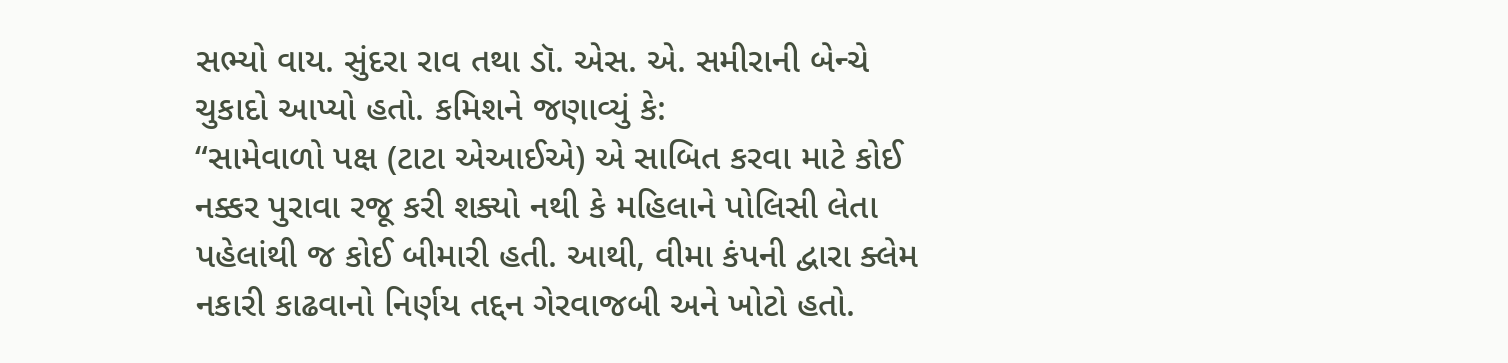સભ્યો વાય. સુંદરા રાવ તથા ડૉ. એસ. એ. સમીરાની બેન્ચે ચુકાદો આપ્યો હતો. કમિશને જણાવ્યું કે:
“સામેવાળો પક્ષ (ટાટા એઆઈએ) એ સાબિત કરવા માટે કોઈ નક્કર પુરાવા રજૂ કરી શક્યો નથી કે મહિલાને પોલિસી લેતા પહેલાંથી જ કોઈ બીમારી હતી. આથી, વીમા કંપની દ્વારા ક્લેમ નકારી કાઢવાનો નિર્ણય તદ્દન ગેરવાજબી અને ખોટો હતો.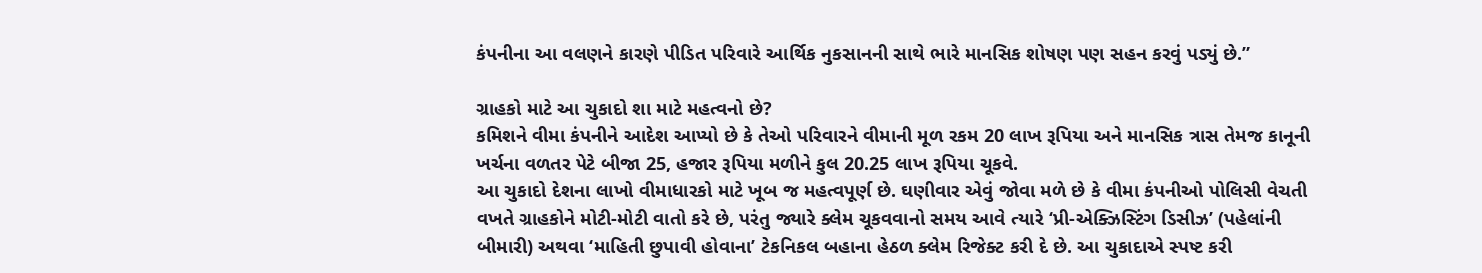કંપનીના આ વલણને કારણે પીડિત પરિવારે આર્થિક નુકસાનની સાથે ભારે માનસિક શોષણ પણ સહન કરવું પડ્યું છે.”

ગ્રાહકો માટે આ ચુકાદો શા માટે મહત્વનો છે?
કમિશને વીમા કંપનીને આદેશ આપ્યો છે કે તેઓ પરિવારને વીમાની મૂળ રકમ 20 લાખ રૂપિયા અને માનસિક ત્રાસ તેમજ કાનૂની ખર્ચના વળતર પેટે બીજા 25, હજાર રૂપિયા મળીને કુલ 20.25 લાખ રૂપિયા ચૂકવે.
આ ચુકાદો દેશના લાખો વીમાધારકો માટે ખૂબ જ મહત્વપૂર્ણ છે. ઘણીવાર એવું જોવા મળે છે કે વીમા કંપનીઓ પોલિસી વેચતી વખતે ગ્રાહકોને મોટી-મોટી વાતો કરે છે, પરંતુ જ્યારે ક્લેમ ચૂકવવાનો સમય આવે ત્યારે ‘પ્રી-એક્ઝિસ્ટિંગ ડિસીઝ’ (પહેલાંની બીમારી) અથવા ‘માહિતી છુપાવી હોવાના’ ટેકનિકલ બહાના હેઠળ ક્લેમ રિજેક્ટ કરી દે છે. આ ચુકાદાએ સ્પષ્ટ કરી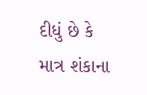દીધું છે કે માત્ર શંકાના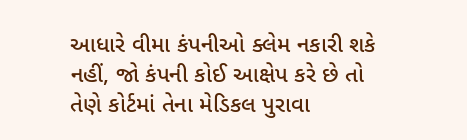આધારે વીમા કંપનીઓ ક્લેમ નકારી શકે નહીં, જો કંપની કોઈ આક્ષેપ કરે છે તો તેણે કોર્ટમાં તેના મેડિકલ પુરાવા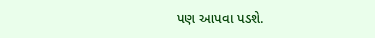પણ આપવા પડશે.